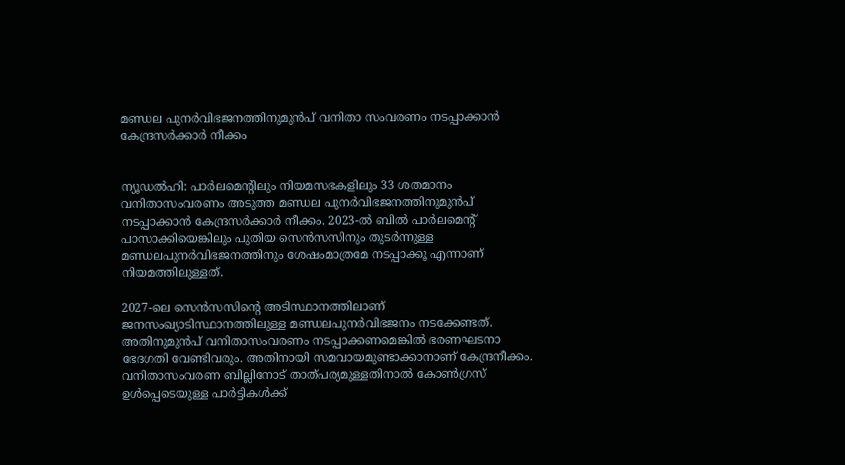മണ്ഡല പുനർവിഭജനത്തിനുമുൻപ്‌ വനിതാ സംവരണം നടപ്പാക്കാൻ കേന്ദ്രസർക്കാർ നീക്കം


ന്യൂഡൽഹി: പാർലമെന്റിലും നിയമസഭകളിലും 33 ശതമാനം വനിതാസംവരണം അടുത്ത മണ്ഡല പുനർവിഭജനത്തിനുമുൻപ്‌ നടപ്പാക്കാൻ കേന്ദ്രസർക്കാർ നീക്കം. 2023-ൽ ബിൽ പാർലമെന്റ് പാസാക്കിയെങ്കിലും പുതിയ സെൻസസിനും തുടർന്നുള്ള മണ്ഡലപുനർവിഭജനത്തിനും ശേഷംമാത്രമേ നടപ്പാക്കൂ എന്നാണ് നിയമത്തിലുള്ളത്‌.

2027-ലെ സെൻസസിന്റെ അടിസ്ഥാനത്തിലാണ് ജനസംഖ്യാടിസ്ഥാനത്തിലുള്ള മണ്ഡലപുനർവിഭജനം നടക്കേണ്ടത്. അതിനുമുൻപ്‌ വനിതാസംവരണം നടപ്പാക്കണമെങ്കിൽ ഭരണഘടനാ ഭേദഗതി വേണ്ടിവരും. അതിനായി സമവായമുണ്ടാക്കാനാണ്‌ കേന്ദ്രനീക്കം. വനിതാസംവരണ ബില്ലിനോട്‌ താത്‌പര്യമുള്ളതിനാൽ കോൺഗ്രസ് ഉൾപ്പെടെയുള്ള പാർട്ടികൾക്ക്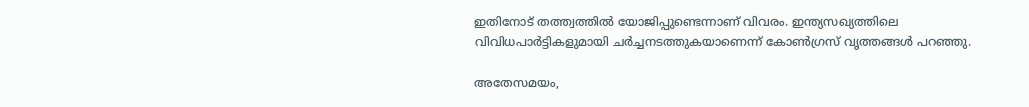ഇതിനോട് തത്ത്വത്തിൽ യോജിപ്പുണ്ടെന്നാണ് വിവരം. ഇന്ത്യസഖ്യത്തിലെ വിവിധപാർട്ടികളുമായി ചർച്ചനടത്തുകയാണെന്ന്‌ കോൺഗ്രസ് വൃത്തങ്ങൾ പറഞ്ഞു.

അതേസമയം,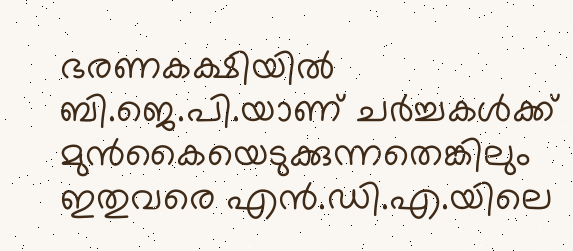ഭരണകക്ഷിയിൽ ബി.ജെ.പി.യാണ് ചർച്ചകൾക്ക് മുൻകൈയെടുക്കുന്നതെങ്കിലും ഇതുവരെ എൻ.ഡി.എ.യിലെ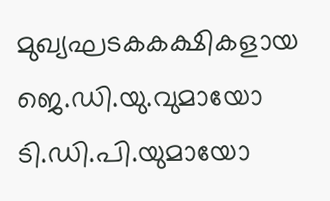മുഖ്യഘടകകക്ഷികളായ ജെ.ഡി.യു.വുമായോ ടി.ഡി.പി.യുമായോ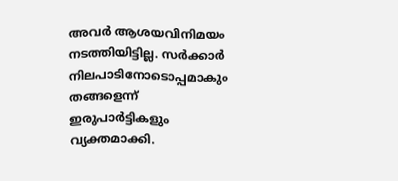അവർ ആശയവിനിമയം നടത്തിയിട്ടില്ല. സർക്കാർ നിലപാടിനോടൊപ്പമാകും തങ്ങളെന്ന് ഇരുപാർട്ടികളും വ്യക്തമാക്കി.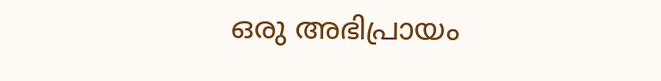ഒരു അഭിപ്രായം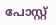പോസ്റ്റ്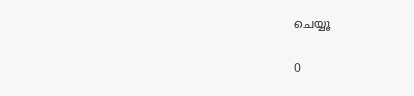ചെയ്യൂ

0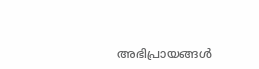അഭിപ്രായങ്ങള്‍